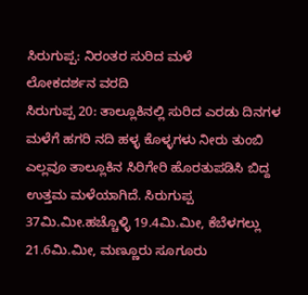ಸಿರುಗುಪ್ಪ: ನಿರಂತರ ಸುರಿದ ಮಳೆ
ಲೋಕದರ್ಶನ ವರದಿ
ಸಿರುಗುಪ್ಪ 20: ತಾಲ್ಲೂಕಿನಲ್ಲಿ ಸುರಿದ ಎರಡು ದಿನಗಳ ಮಳೆಗೆ ಹಗರಿ ನದಿ ಹಳ್ಳ ಕೊಳ್ಳಗಳು ನೀರು ತುಂಬಿ ಎಲ್ಲವೂ ತಾಲ್ಲೂಕಿನ ಸಿರಿಗೇರಿ ಹೊರತುಪಡಿಸಿ ಬಿದ್ದ ಉತ್ತಮ ಮಳೆಯಾಗಿದೆ. ಸಿರುಗುಪ್ಪ 37ಮಿ.ಮೀ.ಹಚ್ಚೊಳ್ಳಿ 19.4ಮಿ.ಮೀ, ಕೆಬೆಳಗಲ್ಲು 21.6ಮಿ.ಮೀ, ಮಣ್ಣೂರು ಸೂಗೂರು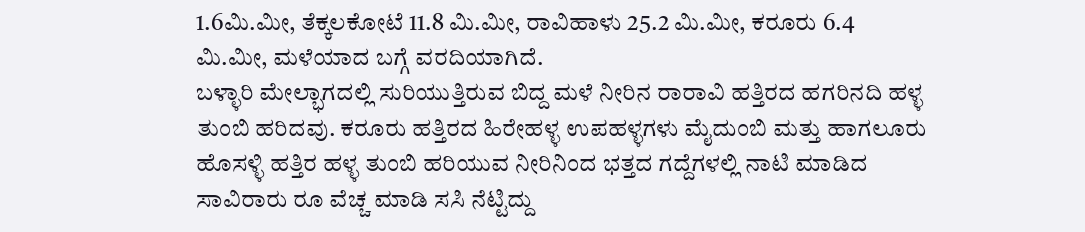1.6ಮಿ.ಮೀ, ತೆಕ್ಕಲಕೋಟೆ 11.8 ಮಿ.ಮೀ, ರಾವಿಹಾಳು 25.2 ಮಿ.ಮೀ, ಕರೂರು 6.4 ಮಿ.ಮೀ, ಮಳೆಯಾದ ಬಗ್ಗೆ ವರದಿಯಾಗಿದೆ.
ಬಳ್ಳಾರಿ ಮೇಲ್ಭಾಗದಲ್ಲಿ ಸುರಿಯುತ್ತಿರುವ ಬಿದ್ದ ಮಳೆ ನೀರಿನ ರಾರಾವಿ ಹತ್ತಿರದ ಹಗರಿನದಿ ಹಳ್ಳ ತುಂಬಿ ಹರಿದವು. ಕರೂರು ಹತ್ತಿರದ ಹಿರೇಹಳ್ಳ ಉಪಹಳ್ಳಗಳು ಮೈದುಂಬಿ ಮತ್ತು ಹಾಗಲೂರು ಹೊಸಳ್ಳಿ ಹತ್ತಿರ ಹಳ್ಳ ತುಂಬಿ ಹರಿಯುವ ನೀರಿನಿಂದ ಭತ್ತದ ಗದ್ದೆಗಳಲ್ಲಿ ನಾಟಿ ಮಾಡಿದ ಸಾವಿರಾರು ರೂ ವೆಚ್ಚ ಮಾಡಿ ಸಸಿ ನೆಟ್ಟಿದ್ದು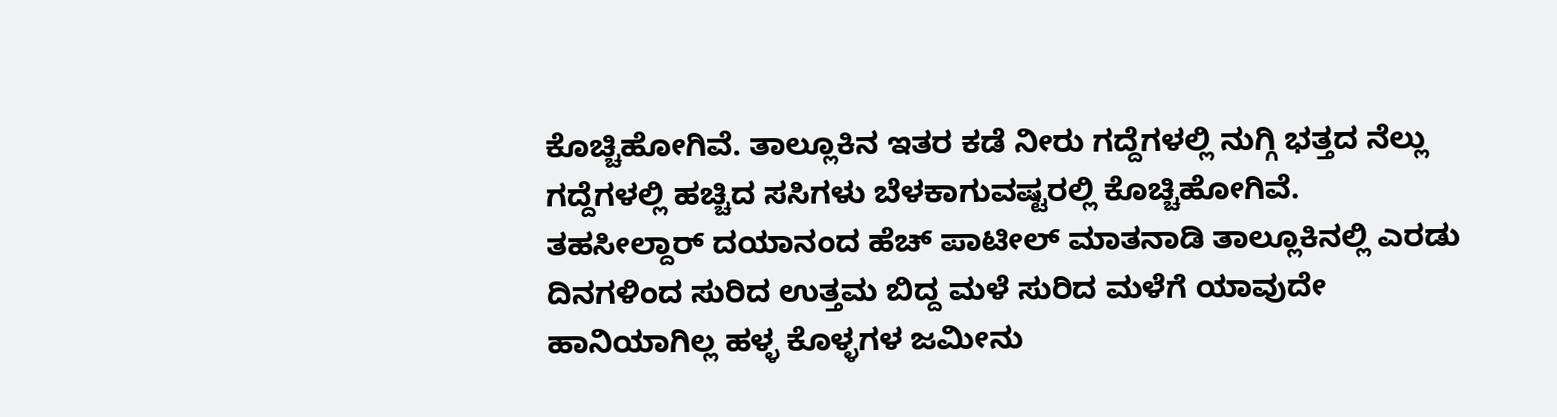ಕೊಚ್ಚಿಹೋಗಿವೆ. ತಾಲ್ಲೂಕಿನ ಇತರ ಕಡೆ ನೀರು ಗದ್ದೆಗಳಲ್ಲಿ ನುಗ್ಗಿ ಭತ್ತದ ನೆಲ್ಲು ಗದ್ದೆಗಳಲ್ಲಿ ಹಚ್ಚಿದ ಸಸಿಗಳು ಬೆಳಕಾಗುವಷ್ಟರಲ್ಲಿ ಕೊಚ್ಚಿಹೋಗಿವೆ.
ತಹಸೀಲ್ದಾರ್ ದಯಾನಂದ ಹೆಚ್ ಪಾಟೀಲ್ ಮಾತನಾಡಿ ತಾಲ್ಲೂಕಿನಲ್ಲಿ ಎರಡು ದಿನಗಳಿಂದ ಸುರಿದ ಉತ್ತಮ ಬಿದ್ದ ಮಳೆ ಸುರಿದ ಮಳೆಗೆ ಯಾವುದೇ ಹಾನಿಯಾಗಿಲ್ಲ ಹಳ್ಳ ಕೊಳ್ಳಗಳ ಜಮೀನು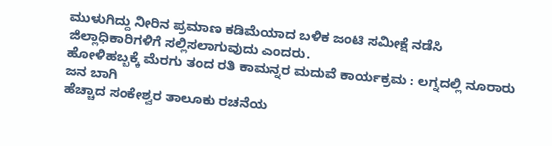ಮುಳುಗಿದ್ದು ನೀರಿನ ಪ್ರಮಾಣ ಕಡಿಮೆಯಾದ ಬಳಿಕ ಜಂಟಿ ಸಮೀಕ್ಷೆ ನಡೆಸಿ ಜಿಲ್ಲಾಧಿಕಾರಿಗಳಿಗೆ ಸಲ್ಲಿಸಲಾಗುವುದು ಎಂದರು.
ಹೋಳಿಹಬ್ಬಕ್ಕೆ ಮೆರಗು ತಂದ ರತಿ ಕಾಮನ್ನರ ಮದುವೆ ಕಾರ್ಯಕ್ರಮ : ಲಗ್ನದಲ್ಲಿ ನೂರಾರು ಜನ ಬಾಗಿ
ಹೆಚ್ಚಾದ ಸಂಕೇಶ್ವರ ತಾಲೂಕು ರಚನೆಯ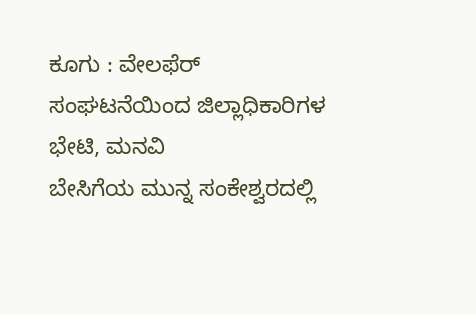ಕೂಗು : ವೇಲಫೆರ್ ಸಂಘಟನೆಯಿಂದ ಜಿಲ್ಲಾಧಿಕಾರಿಗಳ ಭೇಟಿ, ಮನವಿ
ಬೇಸಿಗೆಯ ಮುನ್ನ ಸಂಕೇಶ್ವರದಲ್ಲಿ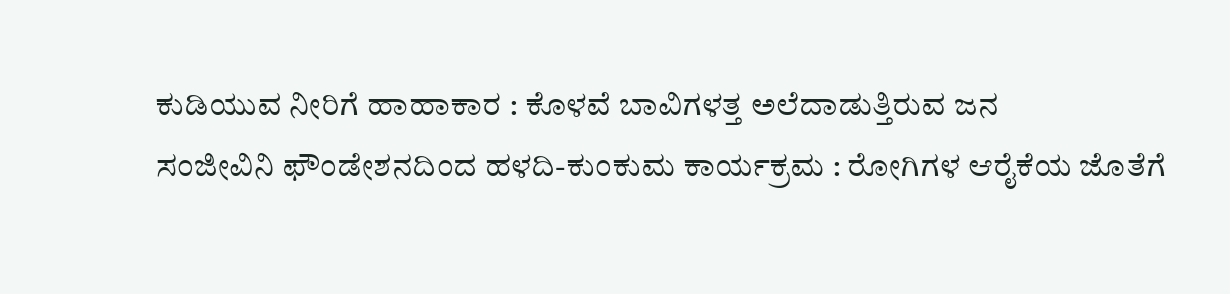ಕುಡಿಯುವ ನೀರಿಗೆ ಹಾಹಾಕಾರ : ಕೊಳವೆ ಬಾವಿಗಳತ್ತ ಅಲೆದಾಡುತ್ತಿರುವ ಜನ
ಸಂಜೀವಿನಿ ಫೌಂಡೇಶನದಿಂದ ಹಳದಿ-ಕುಂಕುಮ ಕಾರ್ಯಕ್ರಮ : ರೋಗಿಗಳ ಆರೈಕೆಯ ಜೊತೆಗೆ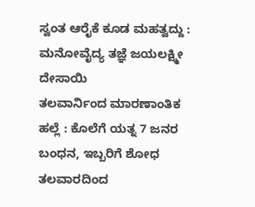ಸ್ವಂತ ಆರೈಕೆ ಕೂಡ ಮಹತ್ವದ್ದು : ಮನೋವೈದ್ಯ ತಜ್ಞೆ ಜಯಲಕ್ಷ್ಮೀ ದೇಸಾಯಿ
ತಲವಾರ್ನಿಂದ ಮಾರಣಾಂತಿಕ ಹಲ್ಲೆ : ಕೊಲೆಗೆ ಯತ್ನ 7 ಜನರ ಬಂಧನ, ಇಬ್ಬರಿಗೆ ಶೋಧ
ತಲವಾರದಿಂದ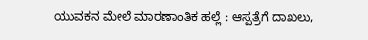ಯುವಕನ ಮೇಲೆ ಮಾರಣಾಂತಿಕ ಹಲ್ಲೆ : ಆಸ್ಪತ್ರೆಗೆ ದಾಖಲು,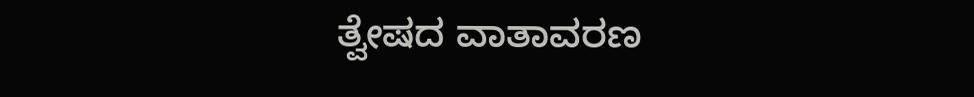ತ್ವೇಷದ ವಾತಾವರಣ